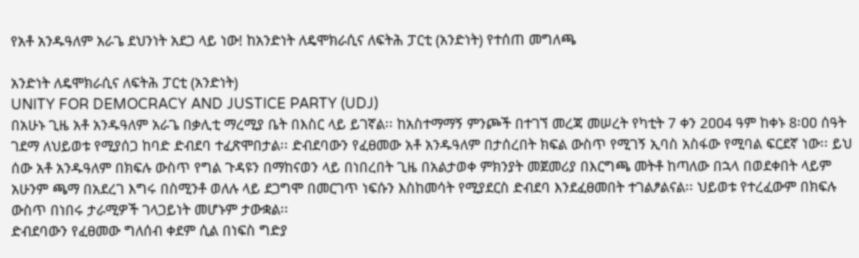የአቶ አንዱዓለም አራጌ ደህንነት አደጋ ላይ ነው! ከአንድነት ለዴሞክራሲና ለፍትሕ ፓርቲ (አንድነት) የተሰጠ መግለጫ

አንድነት ለዴሞክራሲና ለፍትሕ ፓርቲ (አንድነት)
UNITY FOR DEMOCRACY AND JUSTICE PARTY (UDJ)
በአሁኑ ጊዜ አቶ አንዱዓለም አራጌ በቃሊቲ ማረሚያ ቤት በእስር ላይ ይገኛል፡፡ ከአስተማማኝ ምንጮች በተገኘ መረጃ መሠረት የካቲት 7 ቀን 2ዐዐ4 ዓም ከቀኑ 8፡ዐዐ ሰዓት ገደማ ለህይወቱ የሚያሰጋ ከባድ ድብደባ ተፈጽሞበታል፡፡ ድብደባውን የፈፀመው አቶ አንዱዓለም በታሰረበት ክፍል ውስጥ የሚገኝ ኢባስ አስፋው የሚባል ፍርደኛ ነው፡፡ ይህ ሰው አቶ አንዱዓለም በክፍሉ ውስጥ የግል ጉዳዩን በማከናወን ላይ በነበረበት ጊዜ በአልታወቀ ምክንያት መጀመሪያ በእርግጫ መትቶ ከጣለው በኋላ በወደቀበት ላይም አሁንም ጫማ በአደረገ እግሩ በስሚንቶ ወለሉ ላይ ደጋግሞ በመርገጥ ነፍሱን እስከመሳት የሚያደርስ ድብደባ እንደፈፀመበት ተገልፆልናል፡፡ ህይወቱ የተረፈውም በክፍሉ ውስጥ በነበሩ ታራሚዎች ገላጋይነት መሆኑም ታውቋል፡፡
ድብደባውን የፈፀመው ግለሰብ ቀደም ሲል በነፍስ ግድያ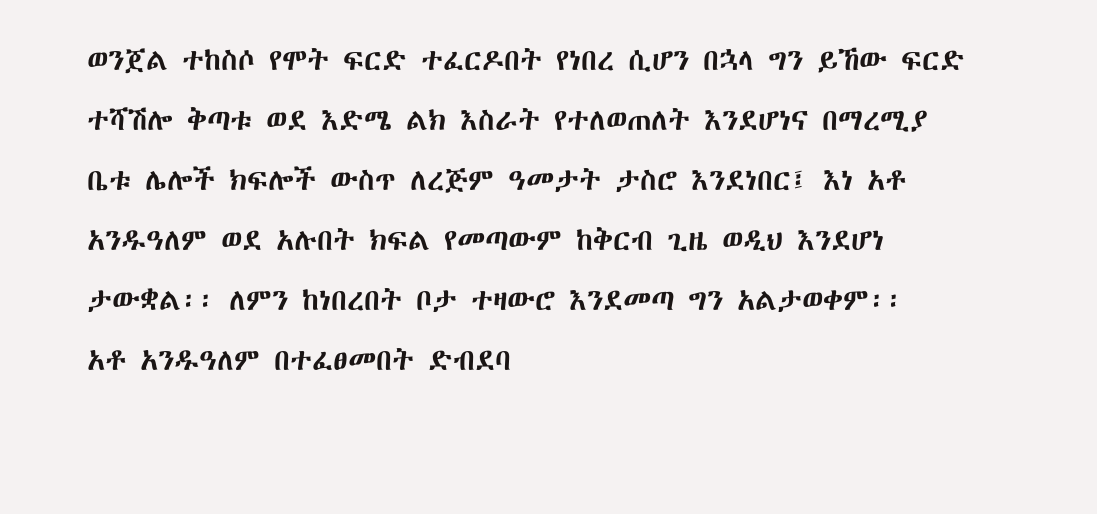ወንጀል ተከስሶ የሞት ፍርድ ተፈርዶበት የነበረ ሲሆን በኋላ ግን ይኸው ፍርድ ተሻሽሎ ቅጣቱ ወደ እድሜ ልክ እስራት የተለወጠለት እንደሆነና በማረሚያ ቤቱ ሌሎች ክፍሎች ውስጥ ለረጅም ዓመታት ታስሮ እንደነበር፤ እነ አቶ አንዱዓለም ወደ አሉበት ክፍል የመጣውም ከቅርብ ጊዜ ወዲህ እንደሆነ ታውቋል፡፡ ለምን ከነበረበት ቦታ ተዛውሮ እንደመጣ ግን አልታወቀም፡፡
አቶ አንዱዓለም በተፈፀመበት ድብደባ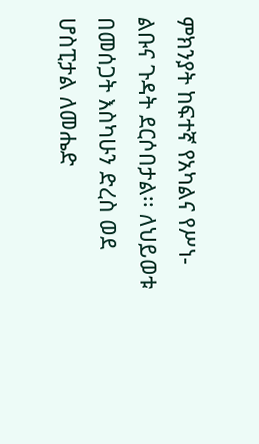ምክንያት ከፍተኛ የአካልና የሥነ-ልቡና ጉዳት ደርሶበታል፡፡ ለህይወቱ በመሰጋት እስካሁን ድረስ ወደ ሆስፒታል ለመሔድ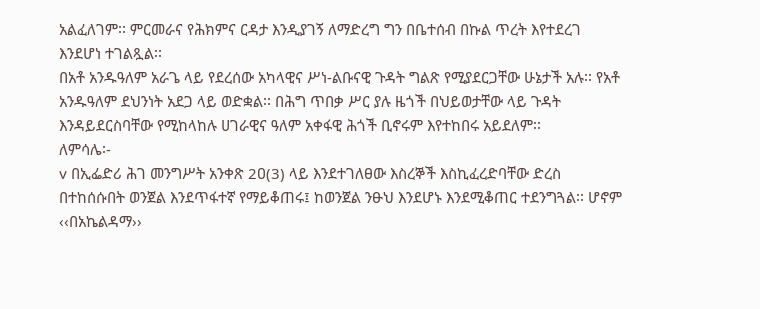አልፈለገም፡፡ ምርመራና የሕክምና ርዳታ እንዲያገኝ ለማድረግ ግን በቤተሰብ በኩል ጥረት እየተደረገ እንደሆነ ተገልጿል፡፡
በአቶ አንዱዓለም አራጌ ላይ የደረሰው አካላዊና ሥነ-ልቡናዊ ጉዳት ግልጽ የሚያደርጋቸው ሁኔታች አሉ፡፡ የአቶ አንዱዓለም ደህንነት አደጋ ላይ ወድቋል፡፡ በሕግ ጥበቃ ሥር ያሉ ዜጎች በህይወታቸው ላይ ጉዳት እንዳይደርስባቸው የሚከላከሉ ሀገራዊና ዓለም አቀፋዊ ሕጎች ቢኖሩም እየተከበሩ አይደለም፡፡
ለምሳሌ፡-
v በኢፌድሪ ሕገ መንግሥት አንቀጽ 2ዐ(3) ላይ እንደተገለፀው እስረኞች እስኪፈረድባቸው ድረስ በተከሰሱበት ወንጀል እንደጥፋተኛ የማይቆጠሩ፤ ከወንጀል ንፁህ እንደሆኑ እንደሚቆጠር ተደንግጓል፡፡ ሆኖም ‹‹በአኬልዳማ››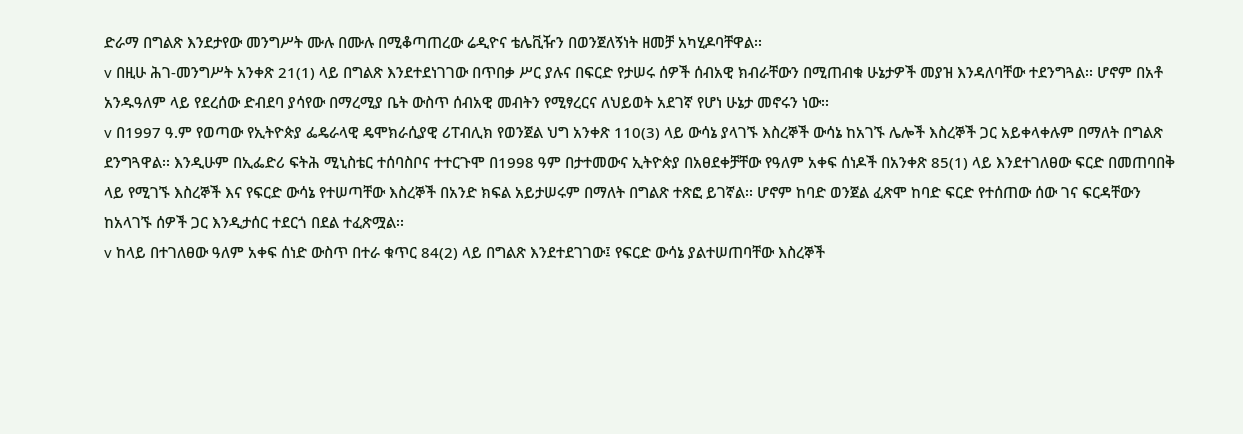ድራማ በግልጽ እንደታየው መንግሥት ሙሉ በሙሉ በሚቆጣጠረው ሬዲዮና ቴሌቪዥን በወንጀለኝነት ዘመቻ አካሂዶባቸዋል፡፡
v በዚሁ ሕገ-መንግሥት አንቀጽ 21(1) ላይ በግልጽ እንደተደነገገው በጥበቃ ሥር ያሉና በፍርድ የታሠሩ ሰዎች ሰብአዊ ክብራቸውን በሚጠብቁ ሁኔታዎች መያዝ እንዳለባቸው ተደንግጓል፡፡ ሆኖም በአቶ አንዱዓለም ላይ የደረሰው ድብደባ ያሳየው በማረሚያ ቤት ውስጥ ሰብአዊ መብትን የሚፃረርና ለህይወት አደገኛ የሆነ ሁኔታ መኖሩን ነው፡፡
v በ1997 ዓ.ም የወጣው የኢትዮጵያ ፌዴራላዊ ዴሞክራሲያዊ ሪፐብሊክ የወንጀል ህግ አንቀጽ 110(3) ላይ ውሳኔ ያላገኙ እስረኞች ውሳኔ ከአገኙ ሌሎች እስረኞች ጋር አይቀላቀሉም በማለት በግልጽ ደንግጓዋል፡፡ እንዲሁም በኢፌድሪ ፍትሕ ሚኒስቴር ተሰባስቦና ተተርጉሞ በ1998 ዓም በታተመውና ኢትዮጵያ በአፀደቀቻቸው የዓለም አቀፍ ሰነዶች በአንቀጽ 85(1) ላይ እንደተገለፀው ፍርድ በመጠባበቅ ላይ የሚገኙ እስረኞች እና የፍርድ ውሳኔ የተሠጣቸው እስረኞች በአንድ ክፍል አይታሠሩም በማለት በግልጽ ተጽፎ ይገኛል፡፡ ሆኖም ከባድ ወንጀል ፈጽሞ ከባድ ፍርድ የተሰጠው ሰው ገና ፍርዳቸውን ከአላገኙ ሰዎች ጋር እንዲታሰር ተደርጎ በደል ተፈጽሟል፡፡
v ከላይ በተገለፀው ዓለም አቀፍ ሰነድ ውስጥ በተራ ቁጥር 84(2) ላይ በግልጽ እንደተደገገው፤ የፍርድ ውሳኔ ያልተሠጠባቸው እስረኞች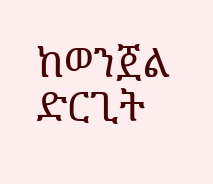ከወንጀል ድርጊት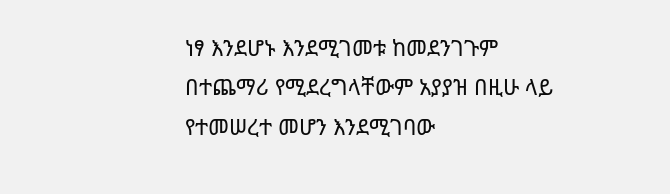ነፃ እንደሆኑ እንደሚገመቱ ከመደንገጉም በተጨማሪ የሚደረግላቸውም አያያዝ በዚሁ ላይ የተመሠረተ መሆን እንደሚገባው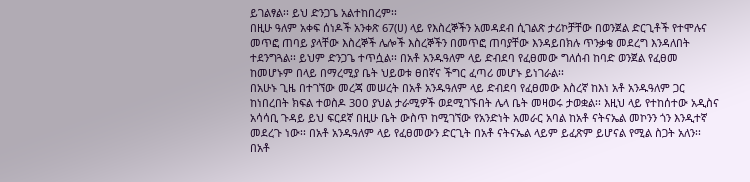ይገልፃል፡፡ ይህ ድንጋጌ አልተከበረም፡፡
በዚሁ ዓለም አቀፍ ሰነዶች አንቀጽ 67(ሀ) ላይ የእስረኞችን አመዳደብ ሲገልጽ ታሪኮቻቸው በወንጀል ድርጊቶች የተሞሉና መጥፎ ጠባይ ያላቸው እስረኞች ሌሎች እስረኞችን በመጥፎ ጠባያቸው እንዳይበክሉ ጥንቃቄ መደረግ እንዳለበት ተደንግጓል፡፡ ይህም ድንጋጌ ተጥሷል፡፡ በአቶ አንዱዓለም ላይ ድብደባ የፈፀመው ግለሰብ ከባድ ወንጀል የፈፀመ ከመሆኑም በላይ በማረሚያ ቤት ህይወቱ ፀበኛና ችግር ፈጣሪ መሆኑ ይነገራል፡፡
በአሁኑ ጊዜ በተገኘው መረጃ መሠረት በአቶ አንዱዓለም ላይ ድብደባ የፈፀመው እስረኛ ከእነ አቶ አንዱዓለም ጋር ከነበረበት ክፍል ተወስዶ 3ዐዐ ያህል ታራሚዎች ወደሚገኙበት ሌላ ቤት መዛወሩ ታወቋል፡፡ እዚህ ላይ የተከሰተው አዲስና አሳሳቢ ጉዳይ ይህ ፍርደኛ በዚሁ ቤት ውስጥ ከሚገኘው የአንድነት አመራር አባል ከአቶ ናትናኤል መኮንን ጎን እንዲተኛ መደረጉ ነው፡፡ በአቶ አንዱዓለም ላይ የፈፀመውን ድርጊት በአቶ ናትናኤል ላይም ይፈጽም ይሆናል የሚል ስጋት አለን፡፡
በአቶ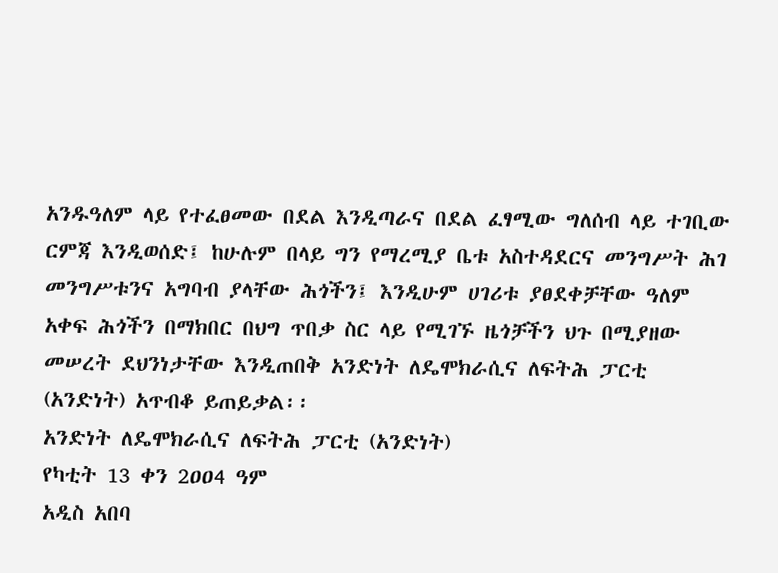አንዱዓለም ላይ የተፈፀመው በደል እንዲጣራና በደል ፈፃሚው ግለሰብ ላይ ተገቢው ርምጃ እንዲወሰድ፤ ከሁሉም በላይ ግን የማረሚያ ቤቱ አስተዳደርና መንግሥት ሕገ መንግሥቱንና አግባብ ያላቸው ሕጎችን፤ እንዲሁም ሀገሪቱ ያፀደቀቻቸው ዓለም አቀፍ ሕጎችን በማክበር በህግ ጥበቃ ስር ላይ የሚገኙ ዜጎቻችን ህጉ በሚያዘው መሠረት ደህንነታቸው እንዲጠበቅ አንድነት ለዴሞክራሲና ለፍትሕ ፓርቲ (አንድነት) አጥብቆ ይጠይቃል፡፡
አንድነት ለዴሞክራሲና ለፍትሕ ፓርቲ (አንድነት)
የካቲት 13 ቀን 2ዐዐ4 ዓም
አዲስ አበባ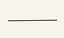———–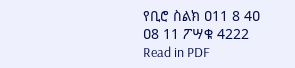የቢሮ ስልክ ዐ11 8 4ዐ ዐ8 11 ፖሣቁ 4222
Read in PDF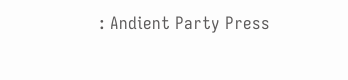: Andient Party Press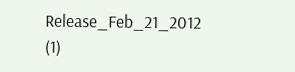Release_Feb_21_2012 (1)